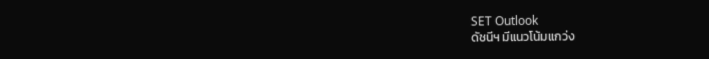SET Outlook
ดัชนีฯ มีแนวโน้มแกว่ง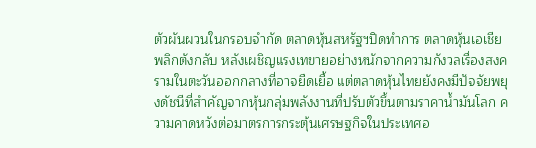ตัวผันผวนในกรอบจำกัด ตลาดหุ้นสหรัฐฯปิดทำการ ตลาดหุ้นเอเชียพลิกตังกลับ หลังเผชิญแรงเทขายอย่างหนักจากความกังวลเรื่องสงครามในตะวันออกกลางที่อาจยืดเยื้อ แต่ตลาดหุ้นไทยยังคงมีปัจจัยพยุงดัชนีที่สำคัญจากหุ้นกลุ่มพลังงานที่ปรับตัวขึ้นตามราคาน้ำมันโลก ความคาดหวังต่อมาตรการกระตุ้นเศรษฐกิจในประเทศอ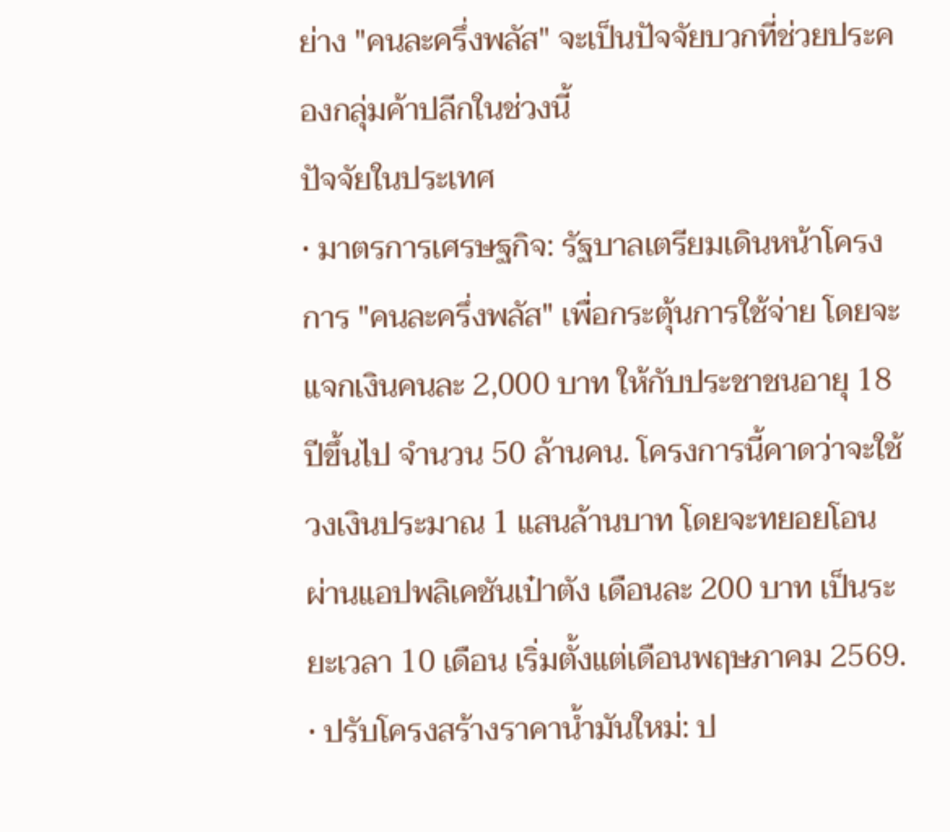ย่าง "คนละครึ่งพลัส" จะเป็นปัจจัยบวกที่ช่วยประคองกลุ่มค้าปลีกในช่วงนี้
ปัจจัยในประเทศ
• มาตรการเศรษฐกิจ: รัฐบาลเตรียมเดินหน้าโครงการ "คนละครึ่งพลัส" เพื่อกระตุ้นการใช้จ่าย โดยจะแจกเงินคนละ 2,000 บาท ให้กับประชาชนอายุ 18 ปีขึ้นไป จำนวน 50 ล้านคน. โครงการนี้คาดว่าจะใช้วงเงินประมาณ 1 แสนล้านบาท โดยจะทยอยโอนผ่านแอปพลิเคชันเป๋าตัง เดือนละ 200 บาท เป็นระยะเวลา 10 เดือน เริ่มตั้งแต่เดือนพฤษภาคม 2569.
• ปรับโครงสร้างราคาน้ำมันใหม่: ป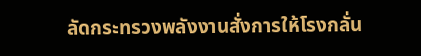ลัดกระทรวงพลังงานสั่งการให้โรงกลั่น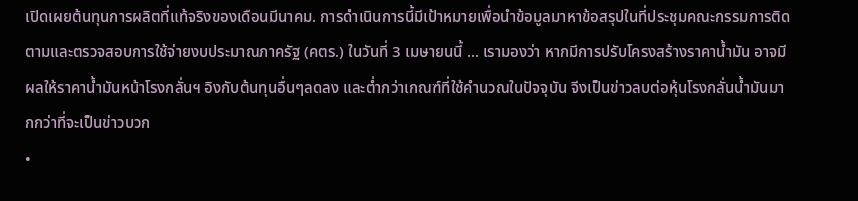เปิดเผยต้นทุนการผลิตที่แท้จริงของเดือนมีนาคม. การดำเนินการนี้มีเป้าหมายเพื่อนำข้อมูลมาหาข้อสรุปในที่ประชุมคณะกรรมการติดตามและตรวจสอบการใช้จ่ายงบประมาณภาครัฐ (คตร.) ในวันที่ 3 เมษายนนี้ ... เรามองว่า หากมีการปรับโครงสร้างราคาน้ำมัน อาจมีผลให้ราคาน้ำมันหน้าโรงกลั่นฯ อิงกับต้นทุนอื่นๆลดลง และต่ำกว่าเกณฑ์ที่ใช้คำนวณในปัจจุบัน จีงเป็นข่าวลบต่อหุ้นโรงกลั่นน้ำมันมากกว่าที่จะเป็นข่าวบวก
•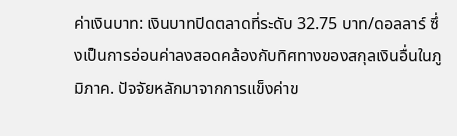ค่าเงินบาท: เงินบาทปิดตลาดที่ระดับ 32.75 บาท/ดอลลาร์ ซึ่งเป็นการอ่อนค่าลงสอดคล้องกับทิศทางของสกุลเงินอื่นในภูมิภาค. ปัจจัยหลักมาจากการแข็งค่าข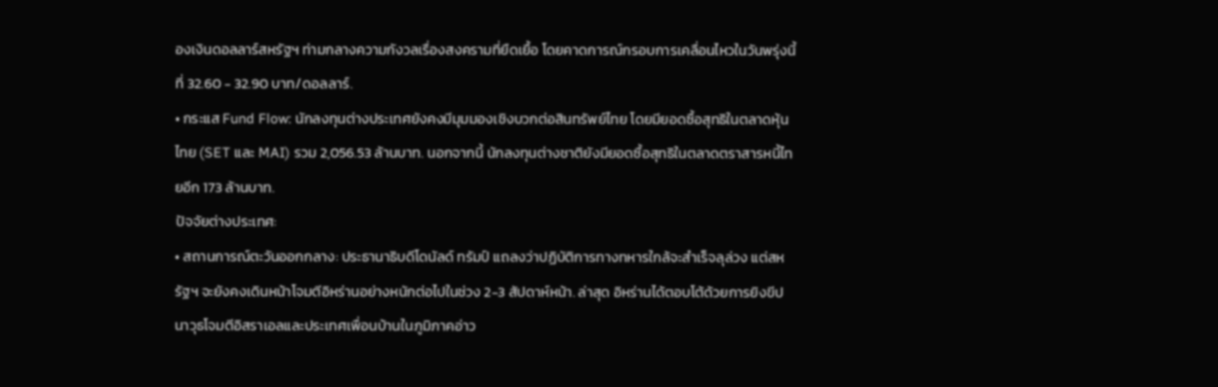องเงินดอลลาร์สหรัฐฯ ท่ามกลางความกังวลเรื่องสงครามที่ยืดเยื้อ โดยคาดการณ์กรอบการเคลื่อนไหวในวันพรุ่งนี้ที่ 32.60 - 32.90 บาท/ดอลลาร์.
• กระแส Fund Flow: นักลงทุนต่างประเทศยังคงมีมุมมองเชิงบวกต่อสินทรัพย์ไทย โดยมียอดซื้อสุทธิในตลาดหุ้นไทย (SET และ MAI) รวม 2,056.53 ล้านบาท. นอกจากนี้ นักลงทุนต่างชาติยังมียอดซื้อสุทธิในตลาดตราสารหนี้ไทยอีก 173 ล้านบาท.
ปัจจัยต่างประเทศ:
• สถานการณ์ตะวันออกกลาง: ประธานาธิบดีโดนัลด์ ทรัมป์ แถลงว่าปฏิบัติการทางทหารใกล้จะสำเร็จลุล่วง แต่สหรัฐฯ จะยังคงเดินหน้าโจมตีอิหร่านอย่างหนักต่อไปในช่วง 2-3 สัปดาห์หน้า. ล่าสุด อิหร่านได้ตอบโต้ด้วยการยิงขีปนาวุธโจมตีอิสราเอลและประเทศเพื่อนบ้านในภูมิภาคอ่าว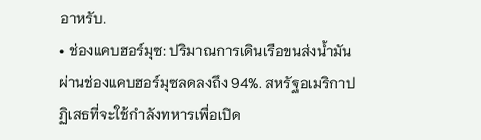อาหรับ.
• ช่องแคบฮอร์มุซ: ปริมาณการเดินเรือขนส่งน้ำมันผ่านช่องแคบฮอร์มุซลดลงถึง 94%. สหรัฐอเมริกาปฏิเสธที่จะใช้กำลังทหารเพื่อเปิด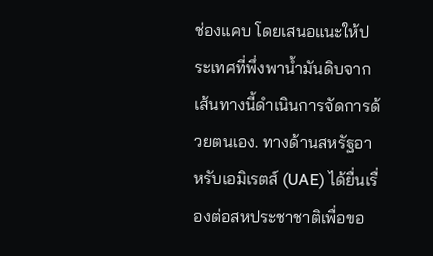ช่องแคบ โดยเสนอแนะให้ประเทศที่พึ่งพาน้ำมันดิบจากเส้นทางนี้ดำเนินการจัดการด้วยตนเอง. ทางด้านสหรัฐอาหรับเอมิเรตส์ (UAE) ได้ยื่นเรื่องต่อสหประชาชาติเพื่อขอ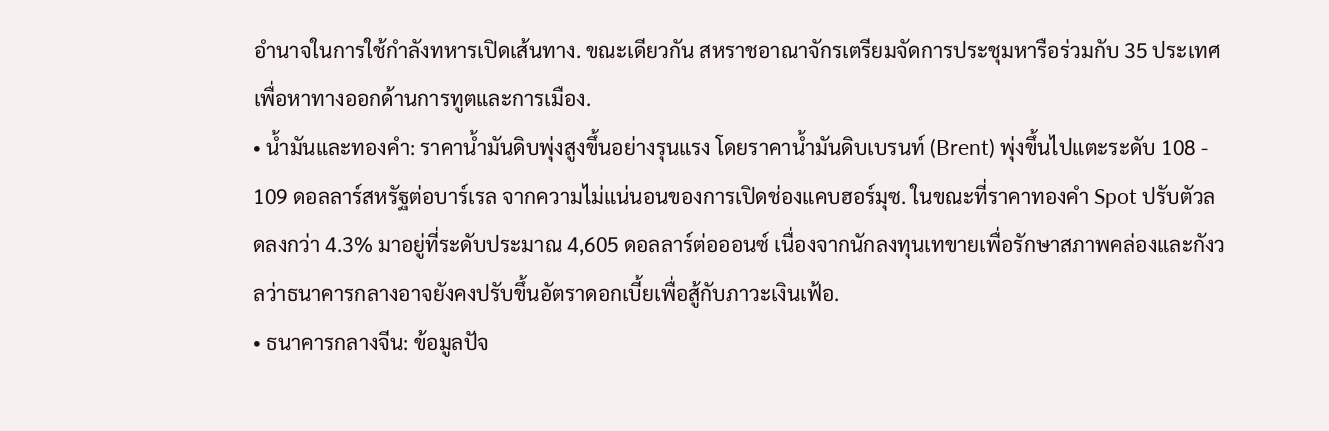อำนาจในการใช้กำลังทหารเปิดเส้นทาง. ขณะเดียวกัน สหราชอาณาจักรเตรียมจัดการประชุมหารือร่วมกับ 35 ประเทศเพื่อหาทางออกด้านการทูตและการเมือง.
• น้ำมันและทองคำ: ราคาน้ำมันดิบพุ่งสูงขึ้นอย่างรุนแรง โดยราคาน้ำมันดิบเบรนท์ (Brent) พุ่งขึ้นไปแตะระดับ 108 - 109 ดอลลาร์สหรัฐต่อบาร์เรล จากความไม่แน่นอนของการเปิดช่องแคบฮอร์มุซ. ในขณะที่ราคาทองคำ Spot ปรับตัวลดลงกว่า 4.3% มาอยู่ที่ระดับประมาณ 4,605 ดอลลาร์ต่อออนซ์ เนื่องจากนักลงทุนเทขายเพื่อรักษาสภาพคล่องและกังวลว่าธนาคารกลางอาจยังคงปรับขึ้นอัตราดอกเบี้ยเพื่อสู้กับภาวะเงินเฟ้อ.
• ธนาคารกลางจีน: ข้อมูลปัจ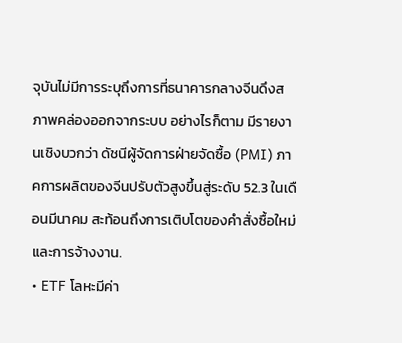จุบันไม่มีการระบุถึงการที่ธนาคารกลางจีนดึงสภาพคล่องออกจากระบบ อย่างไรก็ตาม มีรายงานเชิงบวกว่า ดัชนีผู้จัดการฝ่ายจัดซื้อ (PMI) ภาคการผลิตของจีนปรับตัวสูงขึ้นสู่ระดับ 52.3 ในเดือนมีนาคม สะท้อนถึงการเติบโตของคำสั่งซื้อใหม่และการจ้างงาน.
• ETF โลหะมีค่า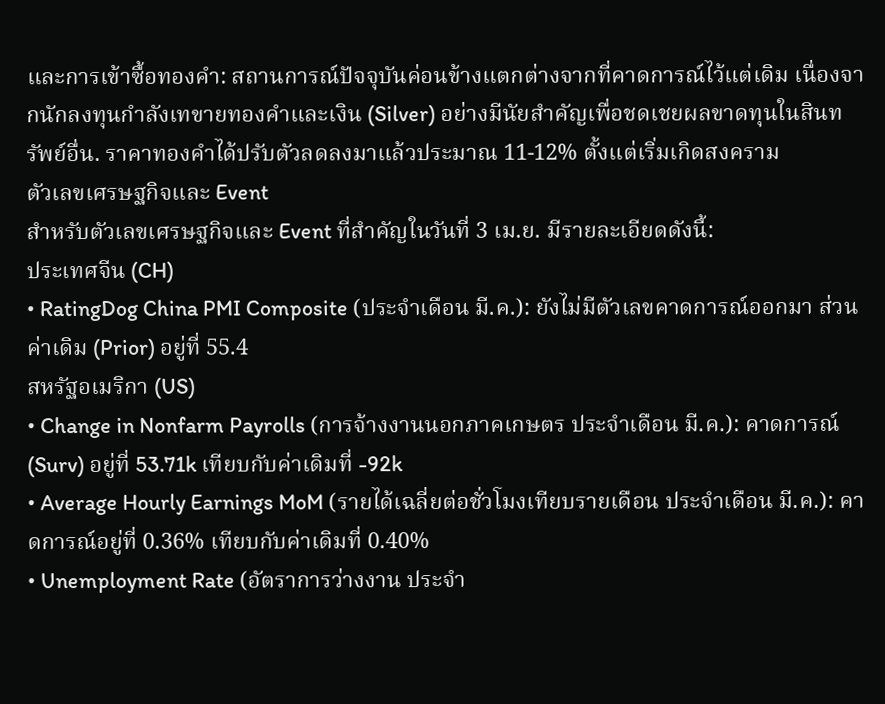และการเข้าซื้อทองคำ: สถานการณ์ปัจจุบันค่อนข้างแตกต่างจากที่คาดการณ์ไว้แต่เดิม เนื่องจากนักลงทุนกำลังเทขายทองคำและเงิน (Silver) อย่างมีนัยสำคัญเพื่อชดเชยผลขาดทุนในสินทรัพย์อื่น. ราคาทองคำได้ปรับตัวลดลงมาแล้วประมาณ 11-12% ตั้งแต่เริ่มเกิดสงคราม
ตัวเลขเศรษฐกิจและ Event
สำหรับตัวเลขเศรษฐกิจและ Event ที่สำคัญในวันที่ 3 เม.ย. มีรายละเอียดดังนี้:
ประเทศจีน (CH)
• RatingDog China PMI Composite (ประจำเดือน มี.ค.): ยังไม่มีตัวเลขคาดการณ์ออกมา ส่วนค่าเดิม (Prior) อยู่ที่ 55.4
สหรัฐอเมริกา (US)
• Change in Nonfarm Payrolls (การจ้างงานนอกภาคเกษตร ประจำเดือน มี.ค.): คาดการณ์ (Surv) อยู่ที่ 53.71k เทียบกับค่าเดิมที่ -92k
• Average Hourly Earnings MoM (รายได้เฉลี่ยต่อชั่วโมงเทียบรายเดือน ประจำเดือน มี.ค.): คาดการณ์อยู่ที่ 0.36% เทียบกับค่าเดิมที่ 0.40%
• Unemployment Rate (อัตราการว่างงาน ประจำ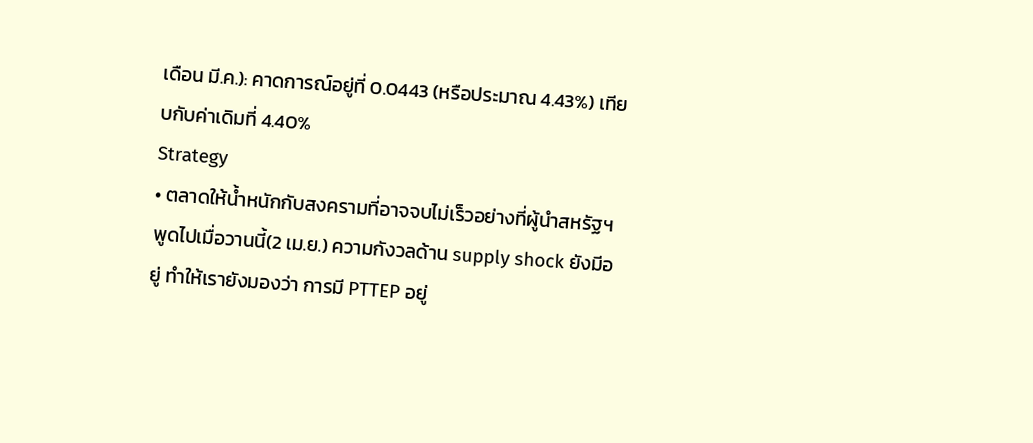เดือน มี.ค.): คาดการณ์อยู่ที่ 0.0443 (หรือประมาณ 4.43%) เทียบกับค่าเดิมที่ 4.40%
Strategy
• ตลาดให้น้ำหนักกับสงครามที่อาจจบไม่เร็วอย่างที่ผู้นำสหรัฐฯพูดไปเมื่อวานนี้(2 เม.ย.) ความกังวลด้าน supply shock ยังมีอยู่ ทำให้เรายังมองว่า การมี PTTEP อยู่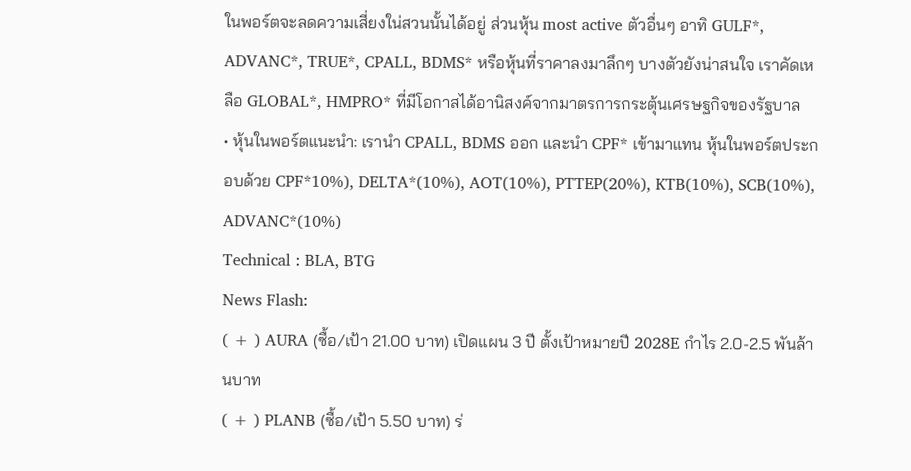ในพอร์ตจะลดความเสี่ยงใน่สวนนั้นได้อยู่ ส่วนหุ้น most active ตัวอื่นๆ อาทิ GULF*, ADVANC*, TRUE*, CPALL, BDMS* หรือหุ้นที่ราคาลงมาลึกๆ บางตัวยังน่าสนใจ เราคัดเหลือ GLOBAL*, HMPRO* ที่มีโอกาสได้อานิสงค์จากมาตรการกระตุ้นเศรษฐกิจของรัฐบาล
• หุ้นในพอร์ตแนะนำ: เรานำ CPALL, BDMS ออก และนำ CPF* เข้ามาแทน หุ้นในพอร์ตประกอบด้วย CPF*10%), DELTA*(10%), AOT(10%), PTTEP(20%), KTB(10%), SCB(10%), ADVANC*(10%)
Technical : BLA, BTG
News Flash:
( + ) AURA (ซื้อ/เป้า 21.00 บาท) เปิดแผน 3 ปี ตั้งเป้าหมายปี 2028E กำไร 2.0-2.5 พันล้านบาท
( + ) PLANB (ซื้อ/เป้า 5.50 บาท) ร่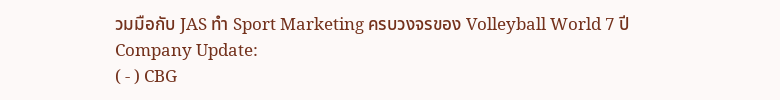วมมือกับ JAS ทำ Sport Marketing ครบวงจรของ Volleyball World 7 ปี
Company Update:
( - ) CBG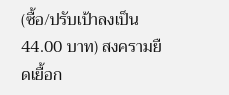(ซื้อ/ปรับเป้าลงเป็น 44.00 บาท) สงครามยืดเยื้อก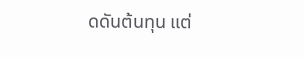ดดันต้นทุน แต่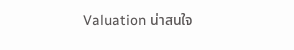Valuation น่าสนใจ